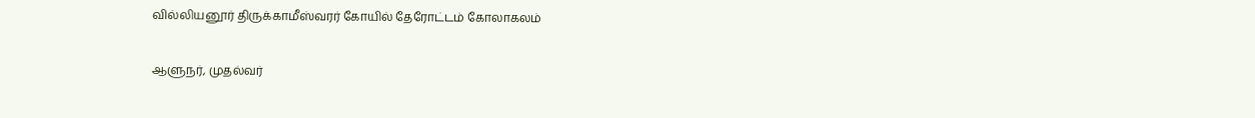வில்லியனூர் திருக்காமீஸ்வரர் கோயில் தேரோட்டம் கோலாகலம்

ஆளுநர், முதல்வர்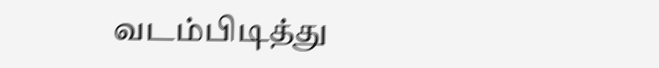வடம்பிடித்து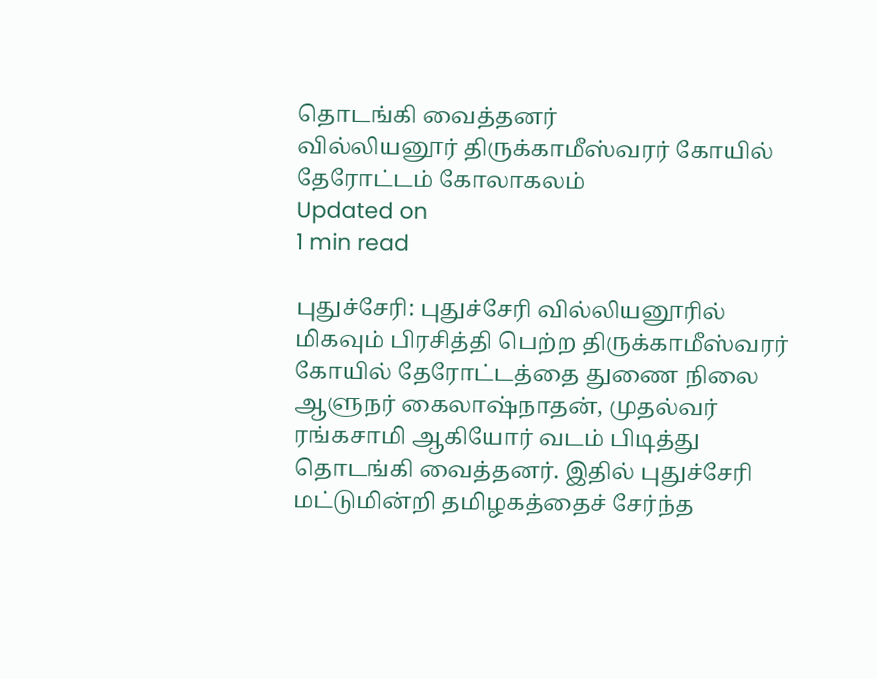தொடங்கி வைத்தனர்
வில்லியனூர் திருக்காமீஸ்வரர் கோயில் தேரோட்டம் கோலாகலம்
Updated on
1 min read

புதுச்சேரி: புதுச்சேரி வில்லியனூரில் மிகவும் பிரசித்தி பெற்ற திருக்காமீஸ்வரர் கோயில் தேரோட்டத்தை துணை நிலை ஆளுநர் கைலாஷ்நாதன், முதல்வர் ரங்கசாமி ஆகியோர் வடம் பிடித்து தொடங்கி வைத்தனர். இதில் புதுச்சேரி மட்டுமின்றி தமிழகத்தைச் சேர்ந்த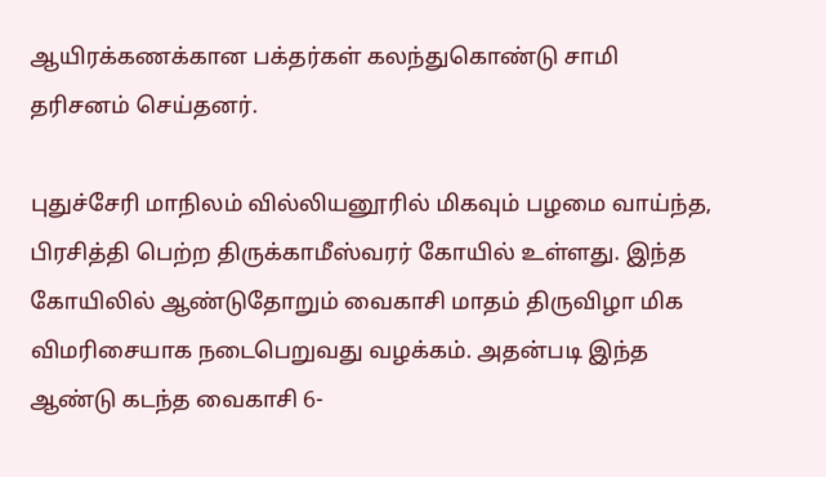ஆயிரக்கணக்கான பக்தர்கள் கலந்துகொண்டு சாமி தரிசனம் செய்தனர்.

புதுச்சேரி மாநிலம் வில்லியனூரில் மிகவும் பழமை வாய்ந்த, பிரசித்தி பெற்ற திருக்காமீஸ்வரர் கோயில் உள்ளது. இந்த கோயிலில் ஆண்டுதோறும் வைகாசி மாதம் திருவிழா மிக விமரிசையாக நடைபெறுவது வழக்கம். அதன்படி இந்த ஆண்டு கடந்த வைகாசி 6-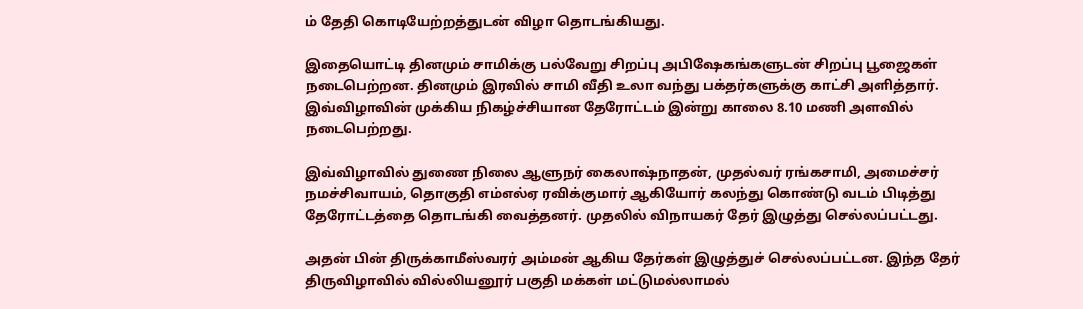ம் தேதி கொடியேற்றத்துடன் விழா தொடங்கியது.

இதையொட்டி தினமும் சாமிக்கு பல்வேறு சிறப்பு அபிஷேகங்களுடன் சிறப்பு பூஜைகள் நடைபெற்றன. தினமும் இரவில் சாமி வீதி உலா வந்து பக்தர்களுக்கு காட்சி அளித்தார். இவ்விழாவின் முக்கிய நிகழ்ச்சியான தேரோட்டம் இன்று காலை 8.10 மணி அளவில் நடைபெற்றது.

இவ்விழாவில் துணை நிலை ஆளுநர் கைலாஷ்நாதன், முதல்வர் ரங்கசாமி, அமைச்சர் நமச்சிவாயம், தொகுதி எம்எல்ஏ ரவிக்குமார் ஆகியோர் கலந்து கொண்டு வடம் பிடித்து தேரோட்டத்தை தொடங்கி வைத்தனர். முதலில் விநாயகர் தேர் இழுத்து செல்லப்பட்டது.

அதன் பின் திருக்காமீஸ்வரர் அம்மன் ஆகிய தேர்கள் இழுத்துச் செல்லப்பட்டன. இந்த தேர் திருவிழாவில் வில்லியனூர் பகுதி மக்கள் மட்டுமல்லாமல்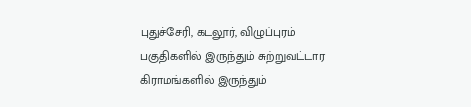புதுச்சேரி, கடலூர், விழுப்புரம் பகுதிகளில் இருந்தும் சுற்றுவட்டார கிராமங்களில் இருந்தும்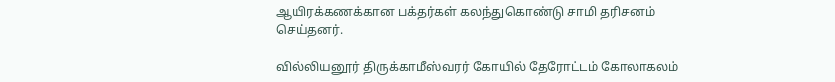ஆயிரக்கணக்கான பக்தர்கள் கலந்துகொண்டு சாமி தரிசனம் செய்தனர்.

வில்லியனூர் திருக்காமீஸ்வரர் கோயில் தேரோட்டம் கோலாகலம்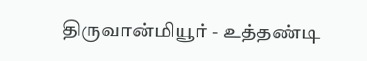திருவான்மியூர் - உத்தண்டி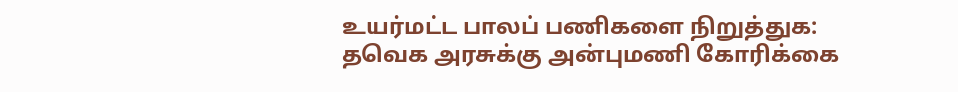உயர்மட்ட பாலப் பணிகளை நிறுத்துக: தவெக அரசுக்கு அன்புமணி கோரிக்கை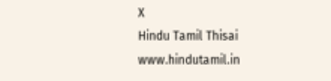X
Hindu Tamil Thisai
www.hindutamil.in